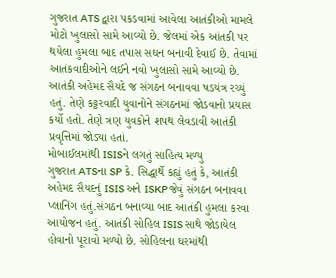ગુજરાત ATS દ્વારા પકડવામાં આવેલા આતંકીઓ મામલે મોટો ખુલાસો સામે આવ્યો છે. જેલમાં એક આંતકી પર થયેલા હુમલા બાદ તપાસ સઘન બનાવી દેવાઈ છે. તેવામાં આતંકવાદીઓને લઈને નવો ખુલાસો સામે આવ્યો છે. આતંકી અહેમદ સૈયદે જ સંગઠન બનાવવા ષડયંત્ર રચ્યું હતું. તેણે કટ્ટરવાદી યુવાનોને સંગઠનમાં જોડવાનો પ્રયાસ કર્યો હતો. તેણે ત્રણ યુવકોને શપથ લેવડાવી આતંકી પ્રવૃત્તિમાં જોડ્યા હતાં.
મોબાઈલમાંથી ISISને લગતું સાહિત્ય મળ્યુ
ગુજરાત ATSના SP કે. સિદ્ધાર્થે કહ્યું હતું કે, આતંકી અહેમદ સૈયદનું ISIS અને ISKP જેવું સંગઠન બનાવવા પ્લાનિંગ હતું.સંગઠન બનાવ્યા બાદ આતંકી હુમલા કરવા આયોજન હતું. આતંકી સોહિલ ISIS સાથે જોડાયેલ હોવાનો પૂરાવો મળ્યો છે. સોહિલના ઘરમાંથી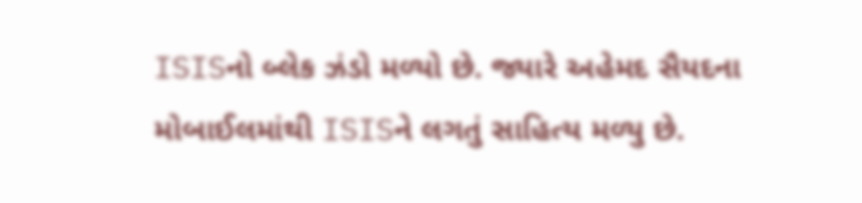ISISનો બ્લેક ઝંડો મળ્યો છે. જ્યારે અહેમદ સૈયદના મોબાઈલમાંથી ISISને લગતું સાહિત્ય મળ્યુ છે.